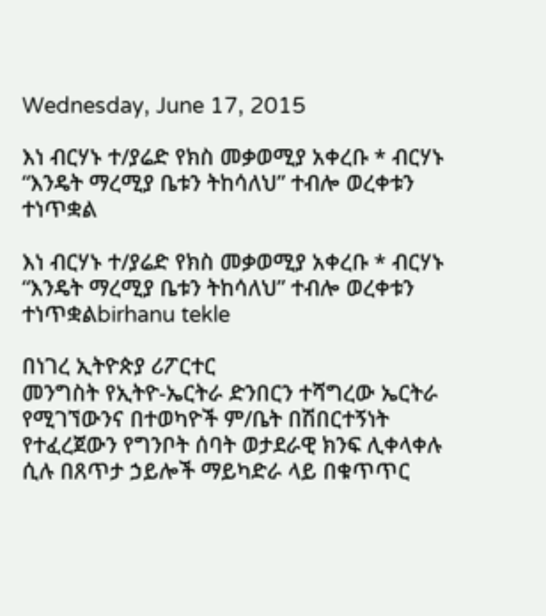Wednesday, June 17, 2015

እነ ብርሃኑ ተ/ያሬድ የክስ መቃወሚያ አቀረቡ * ብርሃኑ “እንዴት ማረሚያ ቤቱን ትከሳለህ” ተብሎ ወረቀቱን ተነጥቋል

እነ ብርሃኑ ተ/ያሬድ የክስ መቃወሚያ አቀረቡ * ብርሃኑ “እንዴት ማረሚያ ቤቱን ትከሳለህ” ተብሎ ወረቀቱን ተነጥቋልbirhanu tekle

በነገረ ኢትዮጵያ ሪፖርተር
መንግስት የኢትዮ-ኤርትራ ድንበርን ተሻግረው ኤርትራ የሚገኘውንና በተወካዮች ም/ቤት በሽበርተኝነት የተፈረጀውን የግንቦት ሰባት ወታደራዊ ክንፍ ሊቀላቀሉ ሲሉ በጸጥታ ኃይሎች ማይካድራ ላይ በቁጥጥር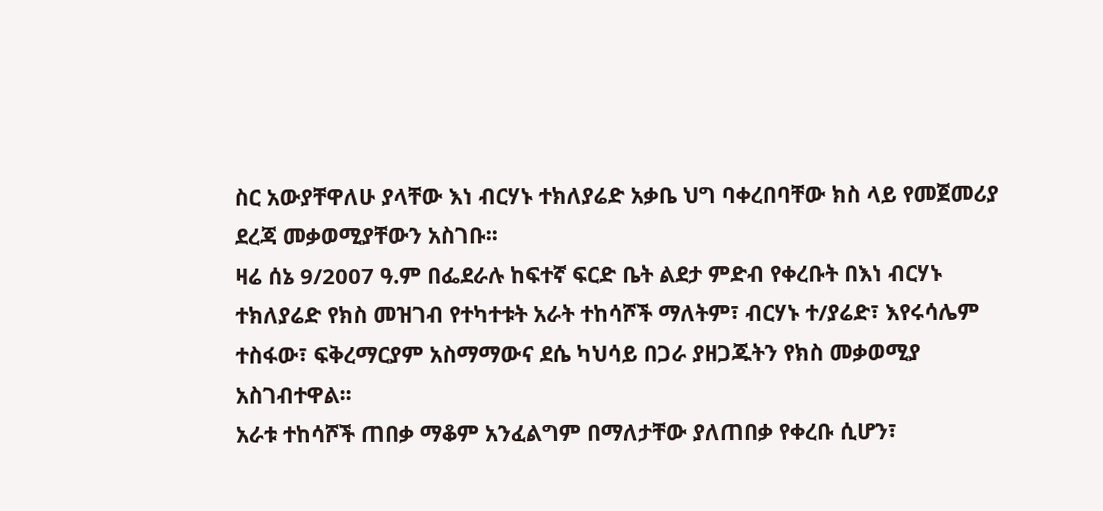ስር አውያቸዋለሁ ያላቸው እነ ብርሃኑ ተክለያሬድ አቃቤ ህግ ባቀረበባቸው ክስ ላይ የመጀመሪያ ደረጃ መቃወሚያቸውን አስገቡ፡፡
ዛሬ ሰኔ 9/2007 ዓ.ም በፌደራሉ ከፍተኛ ፍርድ ቤት ልደታ ምድብ የቀረቡት በእነ ብርሃኑ ተክለያሬድ የክስ መዝገብ የተካተቱት አራት ተከሳሾች ማለትም፣ ብርሃኑ ተ/ያሬድ፣ እየሩሳሌም ተስፋው፣ ፍቅረማርያም አስማማውና ደሴ ካህሳይ በጋራ ያዘጋጁትን የክስ መቃወሚያ አስገብተዋል፡፡
አራቱ ተከሳሾች ጠበቃ ማቆም አንፈልግም በማለታቸው ያለጠበቃ የቀረቡ ሲሆን፣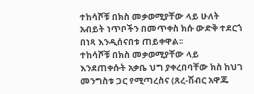ተከሳሾቹ በክስ መቃወሚያቸው ላይ ሁለት አብይት ነጥቦችን በመጥቀስ ክሱ ውድቅ ተደርጎ በነጻ እንዲሰናበቱ ጠይቀዋል፡፡
ተከሳሾቹ በክስ መቃወሚያቸው ላይ እንደጠቀሱት አቃቤ ህግ ያቀረበባቸው ክስ ከህገ መንግስቱ ጋር የሚጣረስና (ጸረ-ሽብር አዋጁ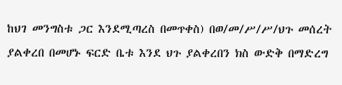ከህገ መንግስቱ ጋር እንደሚጣረስ በመጥቀስ) በወ/መ/ሥ/ሥ/ህጉ መሰረት ያልቀረበ በመሆኑ ፍርድ ቤቱ እንደ ህጉ ያልቀረበን ክስ ውድቅ በማድረግ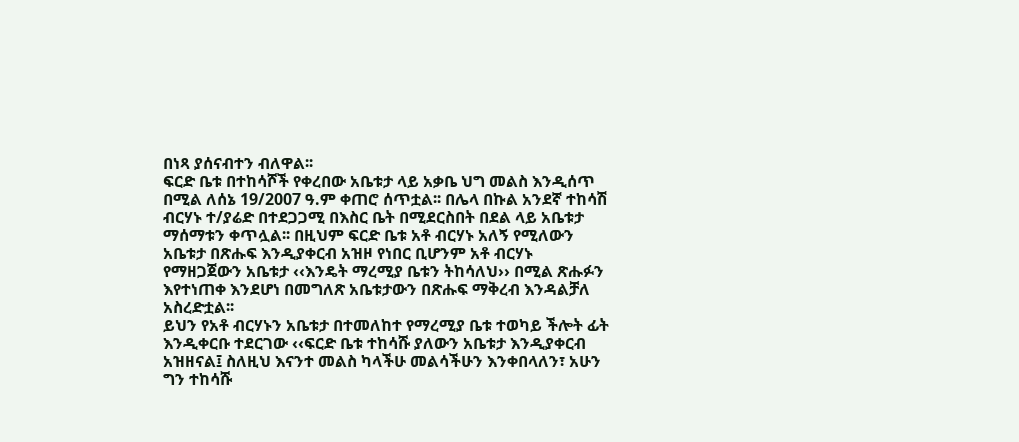በነጻ ያሰናብተን ብለዋል፡፡
ፍርድ ቤቱ በተከሳሾች የቀረበው አቤቱታ ላይ አቃቤ ህግ መልስ እንዲሰጥ በሚል ለሰኔ 19/2007 ዓ.ም ቀጠሮ ሰጥቷል፡፡ በሌላ በኩል አንደኛ ተከሳሽ ብርሃኑ ተ/ያሬድ በተደጋጋሚ በእስር ቤት በሚደርስበት በደል ላይ አቤቱታ ማሰማቱን ቀጥሏል፡፡ በዚህም ፍርድ ቤቱ አቶ ብርሃኑ አለኝ የሚለውን አቤቱታ በጽሑፍ እንዲያቀርብ አዝዞ የነበር ቢሆንም አቶ ብርሃኑ የማዘጋጀውን አቤቱታ ‹‹እንዴት ማረሚያ ቤቱን ትከሳለህ›› በሚል ጽሑፉን እየተነጠቀ እንደሆነ በመግለጽ አቤቱታውን በጽሑፍ ማቅረብ እንዳልቻለ አስረድቷል፡፡
ይህን የአቶ ብርሃኑን አቤቱታ በተመለከተ የማረሚያ ቤቱ ተወካይ ችሎት ፊት እንዲቀርቡ ተደርገው ‹‹ፍርድ ቤቱ ተከሳሹ ያለውን አቤቱታ እንዲያቀርብ አዝዘናል፤ ስለዚህ እናንተ መልስ ካላችሁ መልሳችሁን እንቀበላለን፣ አሁን ግን ተከሳሹ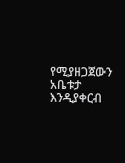የሚያዘጋጀውን አቤቱታ እንዲያቀርብ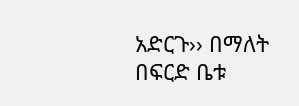አድርጉ›› በማለት በፍርድ ቤቱ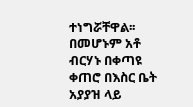ተነግሯቸዋል፡፡ በመሆኑም አቶ ብርሃኑ በቀጣዩ ቀጠሮ በእስር ቤት አያያዝ ላይ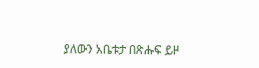ያለውን አቤቱታ በጽሑፍ ይዞ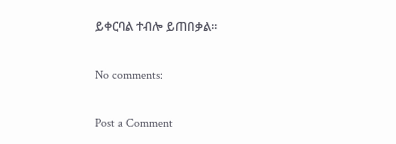ይቀርባል ተብሎ ይጠበቃል፡፡

No comments:

Post a Comment